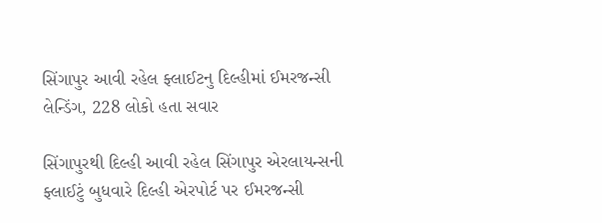સિંગાપુર આવી રહેલ ફ્લાઈટનુ દિલ્હીમાં ઈમરજન્સી લેન્ડિંગ, 228 લોકો હતા સવાર

સિંગાપુરથી દિલ્હી આવી રહેલ સિંગાપુર એરલાયન્સની ફ્લાઈટું બુધવારે દિલ્હી એરપોર્ટ પર ઈમરજન્સી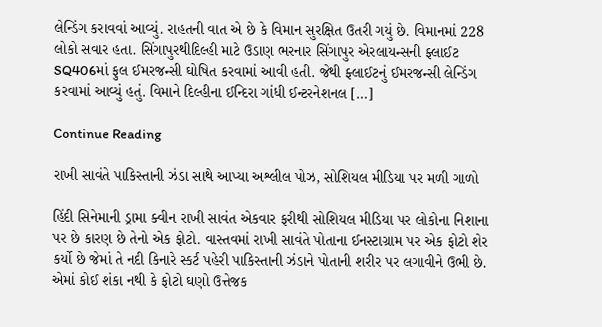લેન્ડિંગ કરાવવાં આવ્યું. રાહતની વાત એ છે કે વિમાન સુરક્ષિત ઉતરી ગયું છે. વિમાનમાં 228 લોકો સવાર હતા. સિંગાપુરથીદિલ્હી માટે ઉડાણ ભરનાર સિંગાપુર એરલાયન્સની ફ્લાઈટ SQ406માં ફુલ ઈમરજન્સી ઘોષિત કરવામાં આવી હતી. જેથી ફ્લાઈટનું ઈમરજન્સી લેન્ડિંગ કરવામાં આવ્યું હતું. વિમાને દિલ્હીના ઈન્દિરા ગાંધી ઈન્ટરનેશનલ […]

Continue Reading

રાખી સાવંતે પાકિસ્તાની ઝંડા સાથે આપ્યા અશ્લીલ પોઝ, સોશિયલ મીડિયા પર મળી ગાળો

હિંદી સિનેમાની ડ્રામા ક્વીન રાખી સાવંત એકવાર ફરીથી સોશિયલ મીડિયા પર લોકોના નિશાના પર છે કારણ છે તેનો એક ફોટો. વાસ્તવમાં રાખી સાવંતે પોતાના ઈનસ્ટાગ્રામ પર એક ફોટો શેર કર્યો છે જેમાં તે નદી કિનારે સ્કર્ટ પહેરી પાકિસ્તાની ઝંડાને પોતાની શરીર પર લગાવીને ઉભી છે. એમાં કોઈ શંકા નથી કે ફોટો ઘણો ઉત્તેજક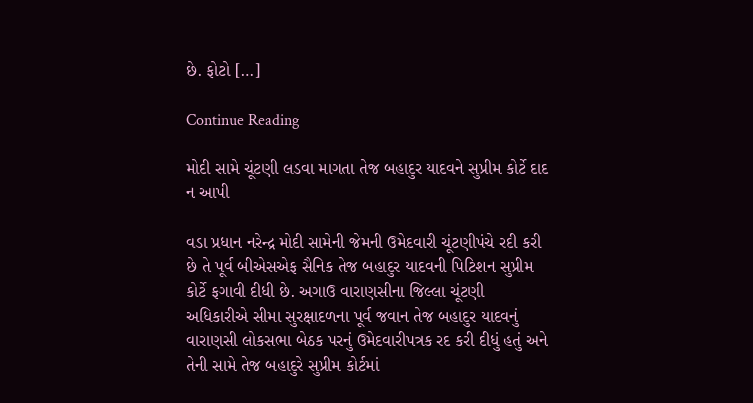છે. ફોટો […]

Continue Reading

મોદી સામે ચૂંટણી લડવા માગતા તેજ બહાદુર યાદવને સુપ્રીમ કોર્ટે દાદ ન આપી

વડા પ્રધાન નરેન્દ્ર મોદી સામેની જેમની ઉમેદવારી ચૂંટણીપંચે રદી કરી છે તે પૂર્વ બીએસએફ સૈનિક તેજ બહાદુર યાદવની પિટિશન સુપ્રીમ કોર્ટે ફગાવી દીધી છે. અગાઉ વારાણસીના જિલ્લા ચૂંટણી અધિકારીએ સીમા સુરક્ષાદળના પૂર્વ જવાન તેજ બહાદુર યાદવનું વારાણસી લોકસભા બેઠક પરનું ઉમેદવારીપત્રક રદ કરી દીધું હતું અને તેની સામે તેજ બહાદુરે સુપ્રીમ કોર્ટમાં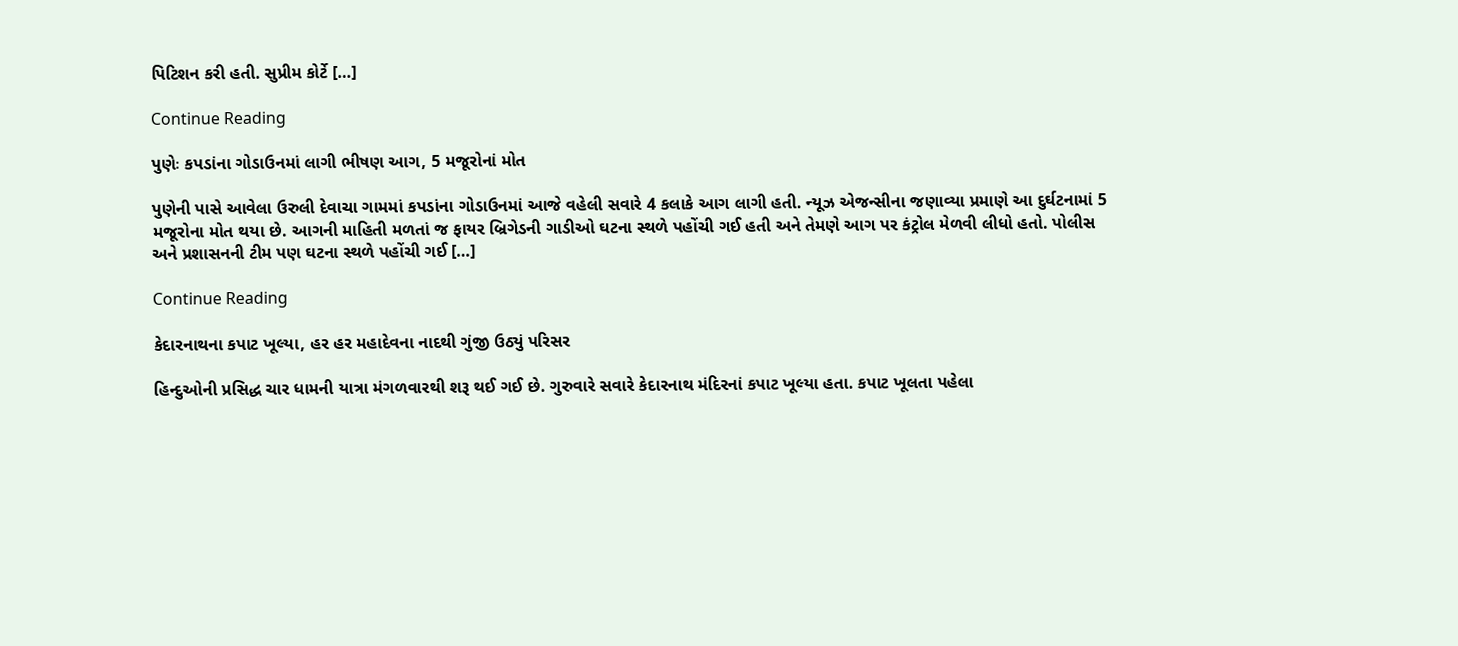પિટિશન કરી હતી. સુપ્રીમ કોર્ટે […]

Continue Reading

પુણેઃ કપડાંના ગોડાઉનમાં લાગી ભીષણ આગ, 5 મજૂરોનાં મોત

પુણેની પાસે આવેલા ઉરુલી દેવાચા ગામમાં કપડાંના ગોડાઉનમાં આજે વહેલી સવારે 4 કલાકે આગ લાગી હતી. ન્યૂઝ એજન્સીના જણાવ્યા પ્રમાણે આ દુર્ઘટનામાં 5 મજૂરોના મોત થયા છે. આગની માહિતી મળતાં જ ફાયર બ્રિગેડની ગાડીઓ ઘટના સ્થળે પહોંચી ગઈ હતી અને તેમણે આગ પર કંટ્રોલ મેળવી લીધો હતો. પોલીસ અને પ્રશાસનની ટીમ પણ ઘટના સ્થળે પહોંચી ગઈ […]

Continue Reading

કેદારનાથના કપાટ ખૂલ્યા, હર હર મહાદેવના નાદથી ગુંજી ઉઠ્યું પરિસર

હિન્દુઓની પ્રસિદ્ધ ચાર ધામની યાત્રા મંગળવારથી શરૂ થઈ ગઈ છે. ગુરુવારે સવારે કેદારનાથ મંદિરનાં કપાટ ખૂલ્યા હતા. કપાટ ખૂલતા પહેલા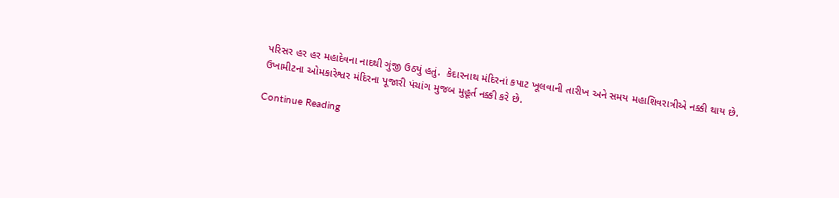પરિસર હર હર મહાદેવના નાદથી ગુંજી ઉઠ્યું હતું.  કેદારનાથ મંદિરનાં કપાટ ખૂલવાની તારીખ અને સમય મહાશિવરાત્રીએ નક્કી થાય છે. ઉખામીટના ઓમકારેશ્વર મંદિરના પૂજારી પંચાંગ મુજબ મુહૂર્ત નક્કી કરે છે.

Continue Reading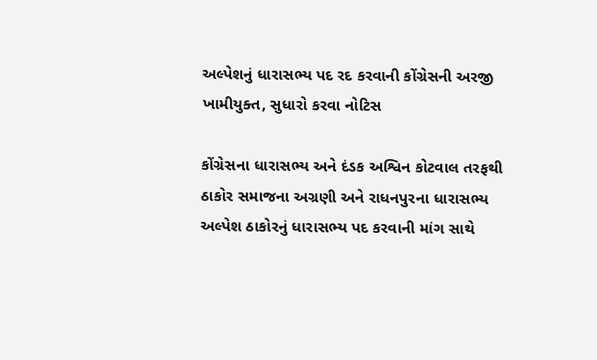અલ્પેશનું ધારાસભ્ય પદ રદ કરવાની કોંગ્રેસની અરજી ખામીયુક્ત, સુધારો કરવા નોટિસ

કોંગ્રેસના ધારાસભ્ય અને દંડક અશ્વિન કોટવાલ તરફથી ઠાકોર સમાજના અગ્રણી અને રાધનપુરના ધારાસભ્ય અલ્પેશ ઠાકોરનું ધારાસભ્ય પદ કરવાની માંગ સાથે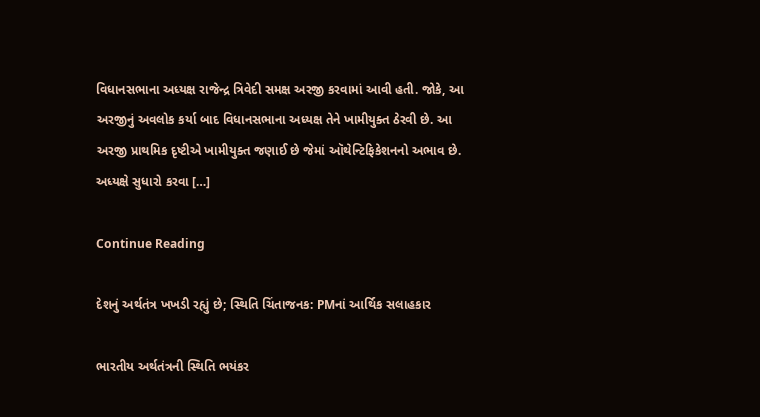વિધાનસભાના અધ્યક્ષ રાજેન્દ્ર ત્રિવેદી સમક્ષ અરજી કરવામાં આવી હતી. જોકે, આ અરજીનું અવલોક કર્યા બાદ વિધાનસભાના અધ્યક્ષ તેને ખામીયુક્ત ઠેરવી છે. આ અરજી પ્રાથમિક દૃષ્ટીએ ખામીયુક્ત જણાઈ છે જેમાં ઑથેન્ટિફિકેશનનો અભાવ છે. અધ્યક્ષે સુધારો કરવા […]

Continue Reading

દેશનું અર્થતંત્ર ખખડી રહ્યું છે; સ્થિતિ ચિંતાજનક: PMનાં આર્થિક સલાહકાર

ભારતીય અર્થતંત્રની સ્થિતિ ભયંકર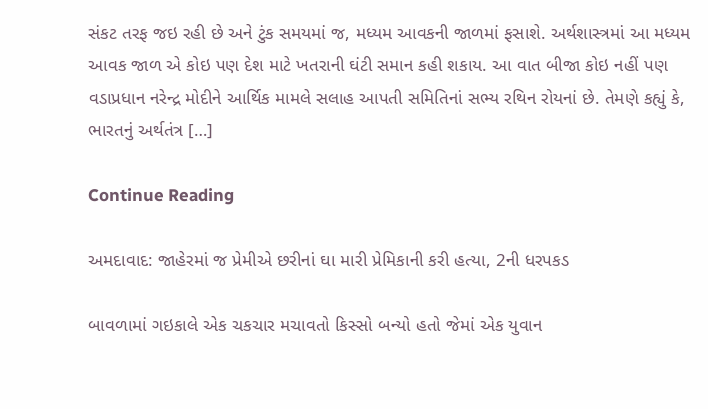સંકટ તરફ જઇ રહી છે અને ટુંક સમયમાં જ, મધ્યમ આવકની જાળમાં ફસાશે. અર્થશાસ્ત્રમાં આ મધ્યમ આવક જાળ એ કોઇ પણ દેશ માટે ખતરાની ઘંટી સમાન કહી શકાય. આ વાત બીજા કોઇ નહીં પણ વડાપ્રધાન નરેન્દ્ર મોદીને આર્થિક મામલે સલાહ આપતી સમિતિનાં સભ્ય રથિન રોયનાં છે. તેમણે કહ્યું કે, ભારતનું અર્થતંત્ર […]

Continue Reading

અમદાવાદ: જાહેરમાં જ પ્રેમીએ છરીનાં ઘા મારી પ્રેમિકાની કરી હત્યા, 2ની ધરપકડ

બાવળામાં ગઇકાલે એક ચકચાર મચાવતો કિસ્સો બન્યો હતો જેમાં એક યુવાન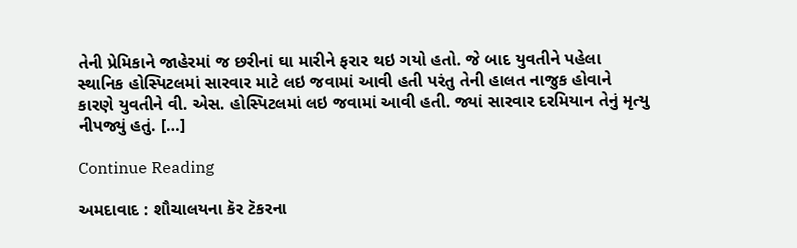તેની પ્રેમિકાને જાહેરમાં જ છરીનાં ઘા મારીને ફરાર થઇ ગયો હતો. જે બાદ યુવતીને પહેલા સ્થાનિક હોસ્પિટલમાં સારવાર માટે લઇ જવામાં આવી હતી પરંતુ તેની હાલત નાજુક હોવાને કારણે યુવતીને વી. એસ. હોસ્પિટલમાં લઇ જવામાં આવી હતી. જ્યાં સારવાર દરમિયાન તેનું મૃત્યુ નીપજ્યું હતું. […]

Continue Reading

અમદાવાદ : શૌચાલયના કૅર ટૅકરના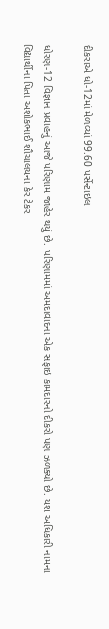દીકરાએ ધો-12માં મેળવ્યાં 99.60 પર્સેન્ટાઇલ

ધોરણ-12 વિજ્ઞાન પ્રવાહનું આજે પરિણામ જાહેર થયું છે. પરિણામમાં અમદાવાદના એક સફાઇ કામદારનો દીકરો પણ ઝળક્યો છે. યશ અધિકારી નામના વિદ્યાર્થીના પિતા અશોકભાઈ શૌચાલયના કેર ટેકર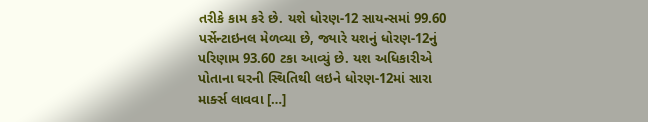તરીકે કામ કરે છે. યશે ધોરણ-12 સાયન્સમાં 99.60 પર્સેન્ટાઇનલ મેળવ્યા છે, જ્યારે યશનું ધોરણ-12નું પરિણામ 93.60 ટકા આવ્યું છે. યશ અધિકારીએ પોતાના ઘરની સ્થિતિથી લઇને ધોરણ-12માં સારા માર્ક્સ લાવવા […]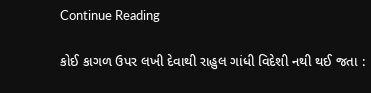Continue Reading

કોઈ કાગળ ઉપર લખી દેવાથી રાહુલ ગાંધી વિદેશી નથી થઈ જતા :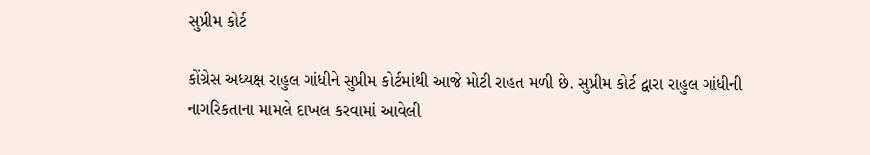સુપ્રીમ કોર્ટ

કોંગ્રેસ અધ્યક્ષ રાહુલ ગાંધીને સુપ્રીમ કોર્ટમાંથી આજે મોટી રાહત મળી છે. સુપ્રીમ કોર્ટ દ્વારા રાહુલ ગાંધીની નાગરિકતાના મામલે દાખલ કરવામાં આવેલી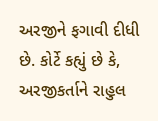અરજીને ફગાવી દીધી છે. કોર્ટે કહ્યું છે કે, અરજીકર્તાને રાહુલ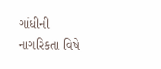ગાંધીની નાગરિકતા વિષે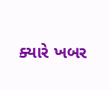ક્યારે ખબર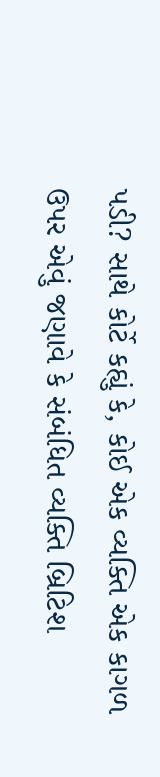પડી? સાથે કોર્ટે કહ્યું કે, કોઈ એક વ્યક્તિ એક કાગળ ઉપર એવું જણાવે કે સંબંધિત વ્યક્તિ બ્રિટિશ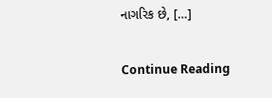નાગરિક છે, […]

Continue Reading